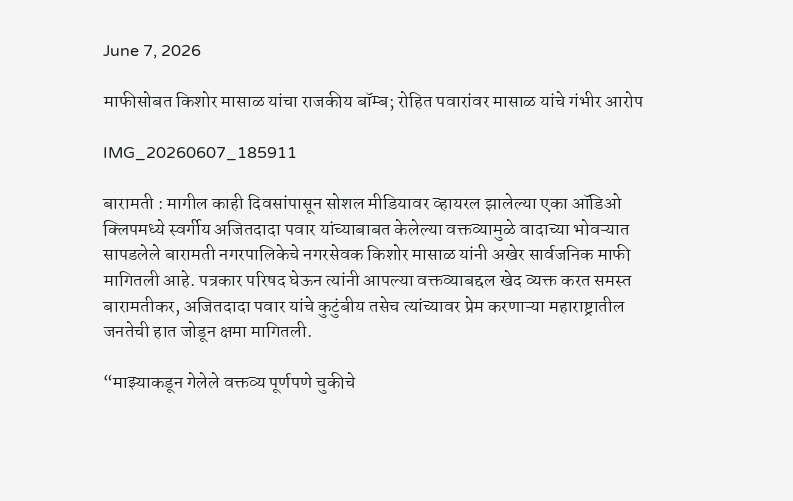June 7, 2026

माफीसोबत किशोर मासाळ यांचा राजकीय बॉम्ब; रोहित पवारांवर मासाळ यांचे गंभीर आरोप

IMG_20260607_185911

बारामती : मागील काही दिवसांपासून सोशल मीडियावर व्हायरल झालेल्या एका ऑडिओ क्लिपमध्ये स्वर्गीय अजितदादा पवार यांच्याबाबत केलेल्या वक्तव्यामुळे वादाच्या भोवऱ्यात सापडलेले बारामती नगरपालिकेचे नगरसेवक किशोर मासाळ यांनी अखेर सार्वजनिक माफी मागितली आहे. पत्रकार परिषद घेऊन त्यांनी आपल्या वक्तव्याबद्दल खेद व्यक्त करत समस्त बारामतीकर, अजितदादा पवार यांचे कुटुंबीय तसेच त्यांच्यावर प्रेम करणाऱ्या महाराष्ट्रातील जनतेची हात जोडून क्षमा मागितली.

“माझ्याकडून गेलेले वक्तव्य पूर्णपणे चुकीचे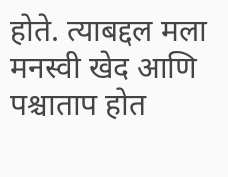होते. त्याबद्दल मला मनस्वी खेद आणि पश्चाताप होत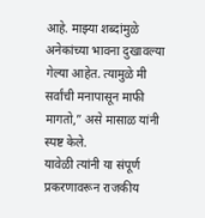आहे. माझ्या शब्दांमुळे अनेकांच्या भावना दुखावल्या गेल्या आहेत. त्यामुळे मी सर्वांची मनापासून माफी मागतो,” असे मासाळ यांनी स्पष्ट केले.
यावेळी त्यांनी या संपूर्ण प्रकरणावरून राजकीय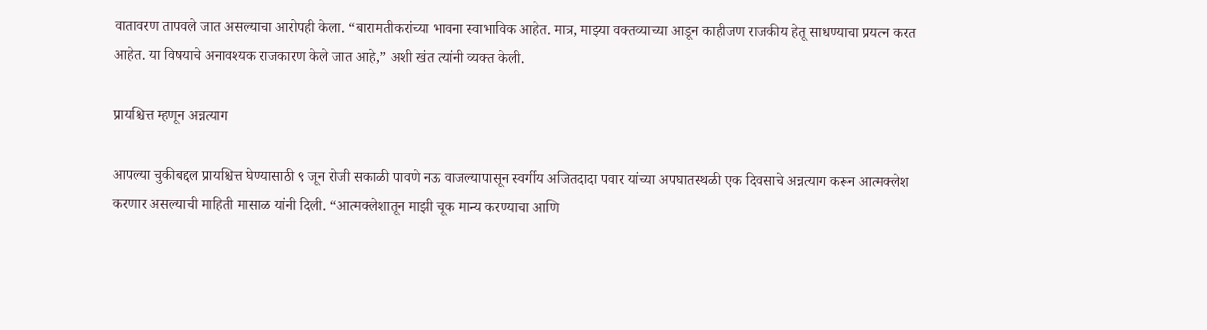वातावरण तापवले जात असल्याचा आरोपही केला. “बारामतीकरांच्या भावना स्वाभाविक आहेत. मात्र, माझ्या वक्तव्याच्या आडून काहीजण राजकीय हेतू साधण्याचा प्रयत्न करत आहेत. या विषयाचे अनावश्यक राजकारण केले जात आहे,” अशी खंत त्यांनी व्यक्त केली.

प्रायश्चित्त म्हणून अन्नत्याग

आपल्या चुकीबद्दल प्रायश्चित्त घेण्यासाठी ९ जून रोजी सकाळी पावणे नऊ वाजल्यापासून स्वर्गीय अजितदादा पवार यांच्या अपघातस्थळी एक दिवसाचे अन्नत्याग करून आत्मक्लेश करणार असल्याची माहिती मासाळ यांनी दिली. “आत्मक्लेशातून माझी चूक मान्य करण्याचा आणि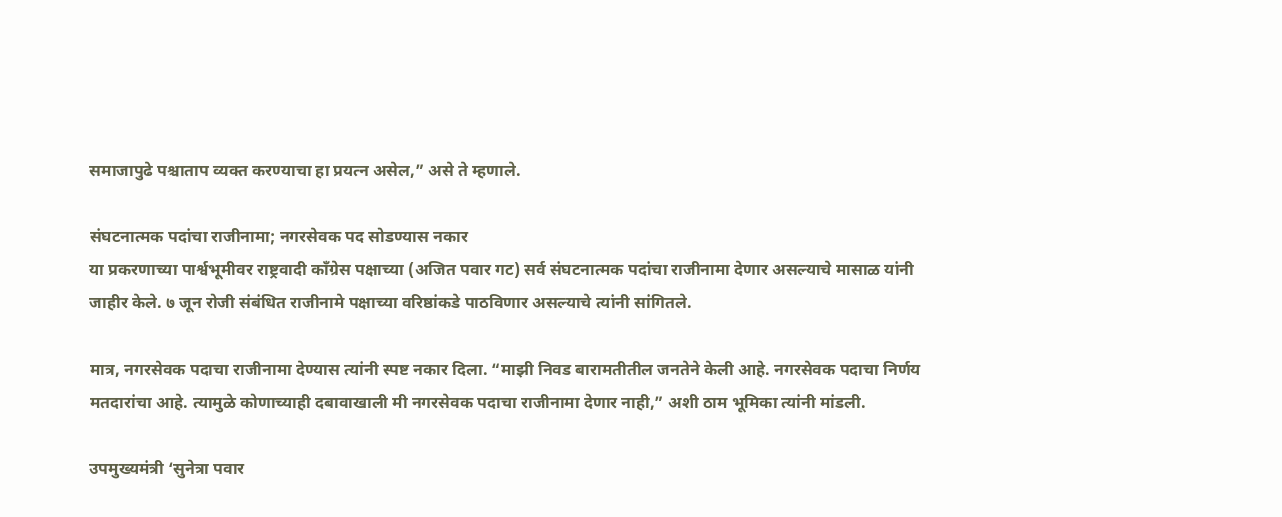समाजापुढे पश्चाताप व्यक्त करण्याचा हा प्रयत्न असेल,” असे ते म्हणाले.

संघटनात्मक पदांचा राजीनामा; नगरसेवक पद सोडण्यास नकार
या प्रकरणाच्या पार्श्वभूमीवर राष्ट्रवादी काँग्रेस पक्षाच्या (अजित पवार गट) सर्व संघटनात्मक पदांचा राजीनामा देणार असल्याचे मासाळ यांनी जाहीर केले. ७ जून रोजी संबंधित राजीनामे पक्षाच्या वरिष्ठांकडे पाठविणार असल्याचे त्यांनी सांगितले.

मात्र, नगरसेवक पदाचा राजीनामा देण्यास त्यांनी स्पष्ट नकार दिला. “माझी निवड बारामतीतील जनतेने केली आहे. नगरसेवक पदाचा निर्णय मतदारांचा आहे. त्यामुळे कोणाच्याही दबावाखाली मी नगरसेवक पदाचा राजीनामा देणार नाही,” अशी ठाम भूमिका त्यांनी मांडली.

उपमुख्यमंत्री ‘सुनेत्रा पवार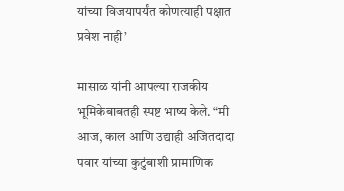यांच्या विजयापर्यंत कोणत्याही पक्षात प्रवेश नाही’

मासाळ यांनी आपल्या राजकीय भूमिकेबाबतही स्पष्ट भाष्य केले. “मी आज, काल आणि उद्याही अजितदादा पवार यांच्या कुटुंबाशी प्रामाणिक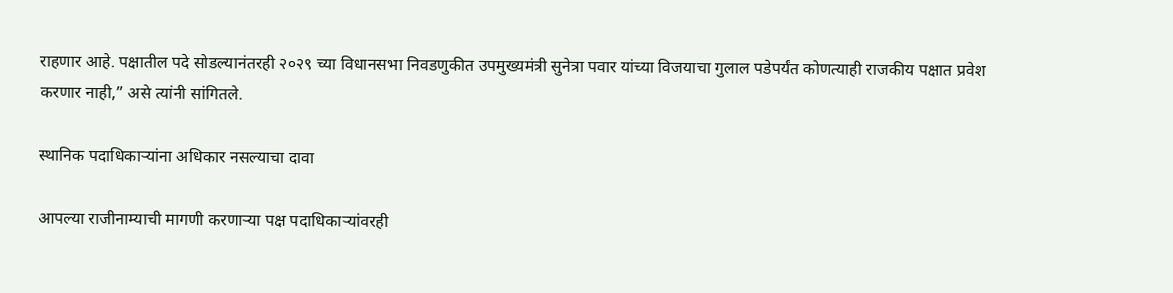राहणार आहे. पक्षातील पदे सोडल्यानंतरही २०२९ च्या विधानसभा निवडणुकीत उपमुख्यमंत्री सुनेत्रा पवार यांच्या विजयाचा गुलाल पडेपर्यंत कोणत्याही राजकीय पक्षात प्रवेश करणार नाही,” असे त्यांनी सांगितले.

स्थानिक पदाधिकाऱ्यांना अधिकार नसल्याचा दावा

आपल्या राजीनाम्याची मागणी करणाऱ्या पक्ष पदाधिकाऱ्यांवरही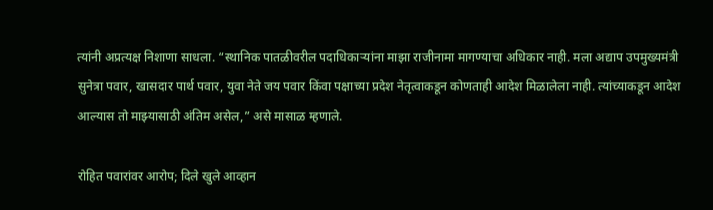त्यांनी अप्रत्यक्ष निशाणा साधला. “स्थानिक पातळीवरील पदाधिकाऱ्यांना माझा राजीनामा मागण्याचा अधिकार नाही. मला अद्याप उपमुख्यमंत्री सुनेत्रा पवार, खासदार पार्थ पवार, युवा नेते जय पवार किंवा पक्षाच्या प्रदेश नेतृत्वाकडून कोणताही आदेश मिळालेला नाही. त्यांच्याकडून आदेश आल्यास तो माझ्यासाठी अंतिम असेल,” असे मासाळ म्हणाले.

रोहित पवारांवर आरोप; दिले खुले आव्हान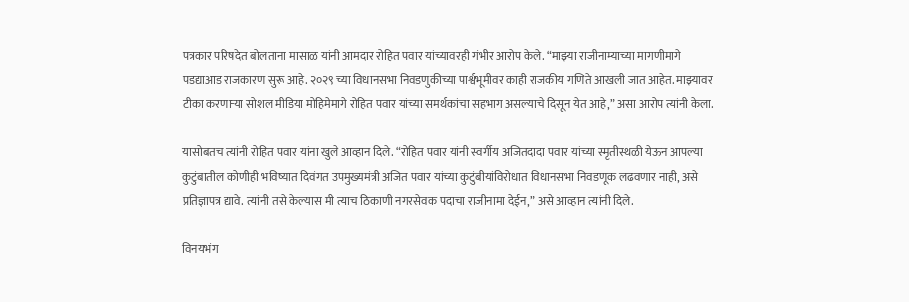पत्रकार परिषदेत बोलताना मासाळ यांनी आमदार रोहित पवार यांच्यावरही गंभीर आरोप केले. “माझ्या राजीनाम्याच्या मागणीमागे पडद्याआड राजकारण सुरू आहे. २०२९ च्या विधानसभा निवडणुकीच्या पार्श्वभूमीवर काही राजकीय गणिते आखली जात आहेत. माझ्यावर टीका करणाऱ्या सोशल मीडिया मोहिमेमागे रोहित पवार यांच्या समर्थकांचा सहभाग असल्याचे दिसून येत आहे,” असा आरोप त्यांनी केला.

यासोबतच त्यांनी रोहित पवार यांना खुले आव्हान दिले. “रोहित पवार यांनी स्वर्गीय अजितदादा पवार यांच्या स्मृतीस्थळी येऊन आपल्या कुटुंबातील कोणीही भविष्यात दिवंगत उपमुख्यमंत्री अजित पवार यांच्या कुटुंबीयांविरोधात विधानसभा निवडणूक लढवणार नाही, असे प्रतिज्ञापत्र द्यावे. त्यांनी तसे केल्यास मी त्याच ठिकाणी नगरसेवक पदाचा राजीनामा देईन,” असे आव्हान त्यांनी दिले.

विनयभंग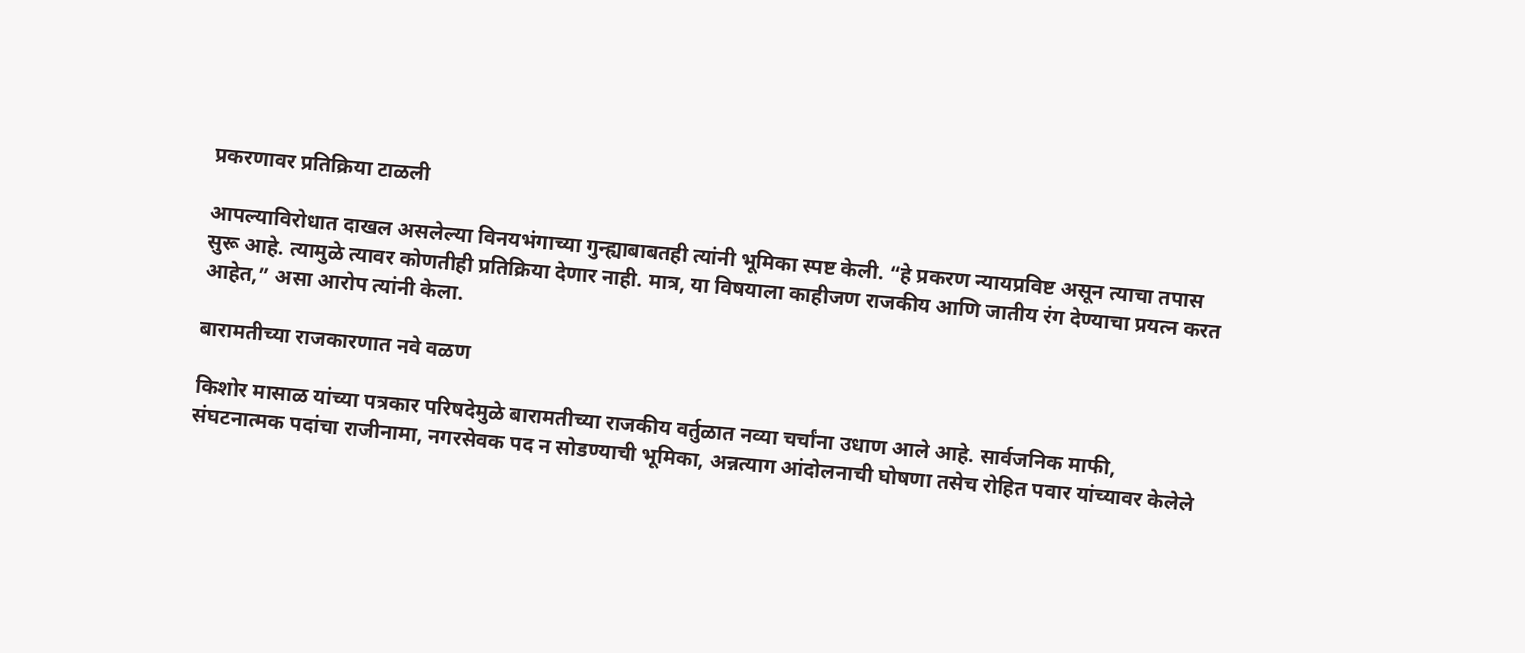प्रकरणावर प्रतिक्रिया टाळली

आपल्याविरोधात दाखल असलेल्या विनयभंगाच्या गुन्ह्याबाबतही त्यांनी भूमिका स्पष्ट केली. “हे प्रकरण न्यायप्रविष्ट असून त्याचा तपास सुरू आहे. त्यामुळे त्यावर कोणतीही प्रतिक्रिया देणार नाही. मात्र, या विषयाला काहीजण राजकीय आणि जातीय रंग देण्याचा प्रयत्न करत आहेत,” असा आरोप त्यांनी केला.

बारामतीच्या राजकारणात नवे वळण

किशोर मासाळ यांच्या पत्रकार परिषदेमुळे बारामतीच्या राजकीय वर्तुळात नव्या चर्चांना उधाण आले आहे. सार्वजनिक माफी, संघटनात्मक पदांचा राजीनामा, नगरसेवक पद न सोडण्याची भूमिका, अन्नत्याग आंदोलनाची घोषणा तसेच रोहित पवार यांच्यावर केलेले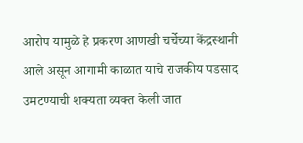आरोप यामुळे हे प्रकरण आणखी चर्चेच्या केंद्रस्थानी आले असून आगामी काळात याचे राजकीय पडसाद उमटण्याची शक्यता व्यक्त केली जात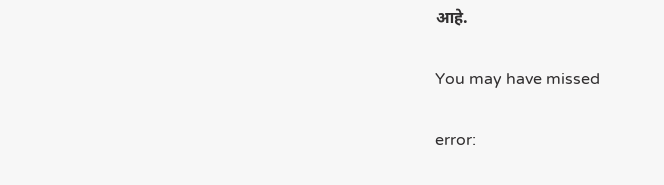आहे.

You may have missed

error: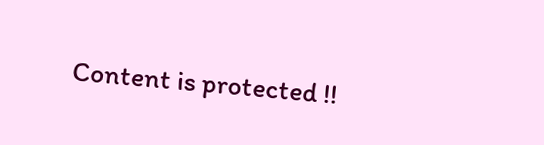Content is protected !!